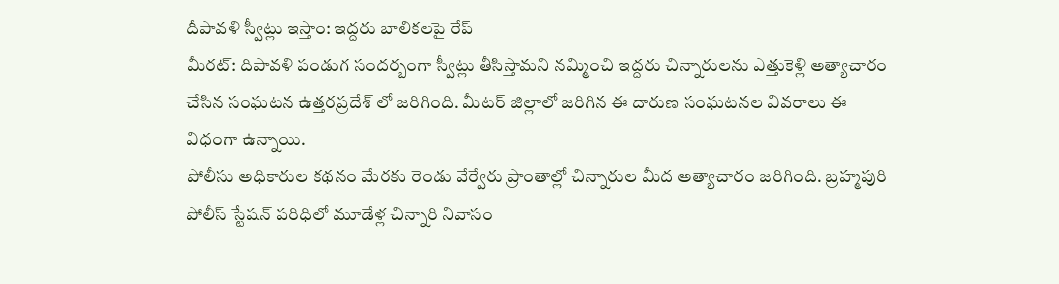దీపావళి స్వీట్లు ఇస్తాం: ఇద్దరు బాలికలపై రేప్
మీరట్: దిపావళి పండుగ సందర్బంగా స్వీట్లు తీసిస్తామని నమ్మించి ఇద్దరు చిన్నారులను ఎత్తుకెళ్లి అత్యాచారం చేసిన సంఘటన ఉత్తరప్రదేశ్ లో జరిగింది. మీటర్ జిల్లాలో జరిగిన ఈ దారుణ సంఘటనల వివరాలు ఈ విధంగా ఉన్నాయి.
పోలీసు అధికారుల కథనం మేరకు రెండు వేర్వేరు ప్రాంతాల్లో చిన్నారుల మీద అత్యాచారం జరిగింది. బ్రహ్మపురి పోలీస్ స్టేషన్ పరిధిలో మూడేళ్ల చిన్నారి నివాసం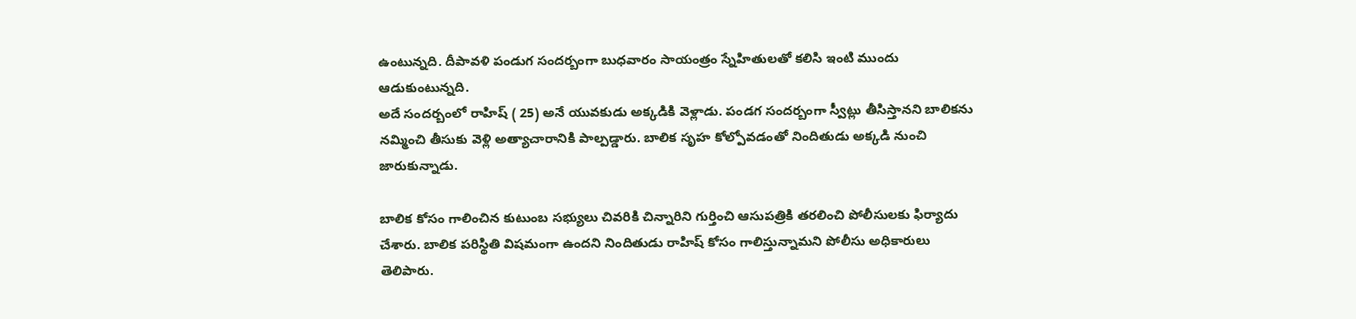ఉంటున్నది. దీపావళి పండుగ సందర్బంగా బుధవారం సాయంత్రం స్నేహితులతో కలిసి ఇంటి ముందు ఆడుకుంటున్నది.
అదే సందర్బంలో రాహిష్ ( 25) అనే యువకుడు అక్కడికి వెళ్లాడు. పండగ సందర్బంగా స్వీట్లు తీసిస్తానని బాలికను నమ్మించి తీసుకు వెళ్లి అత్యాచారానికి పాల్పడ్డారు. బాలిక సృహ కోల్పోవడంతో నిందితుడు అక్కడి నుంచి జారుకున్నాడు.

బాలిక కోసం గాలించిన కుటుంబ సభ్యులు చివరికి చిన్నారిని గుర్తించి ఆసుపత్రికి తరలించి పోలీసులకు ఫిర్యాదు చేశారు. బాలిక పరిస్థితి విషమంగా ఉందని నిందితుడు రాహిష్ కోసం గాలిస్తున్నామని పోలీసు అధికారులు తెలిపారు.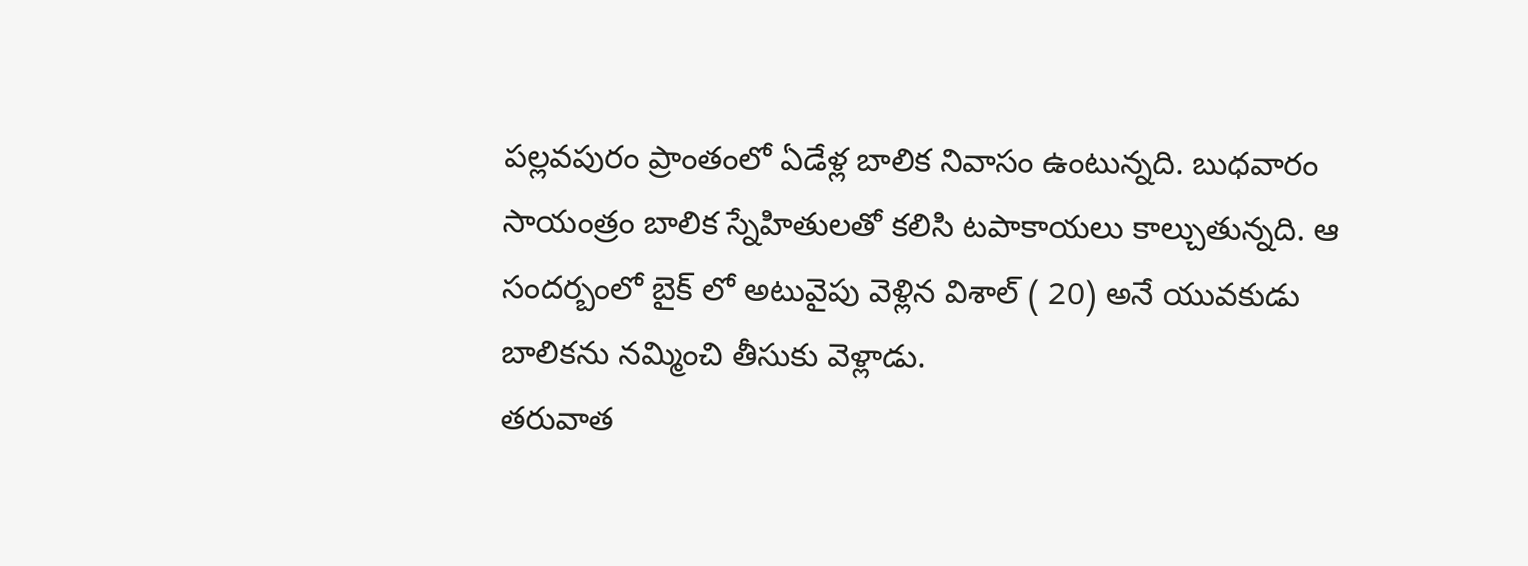పల్లవపురం ప్రాంతంలో ఏడేళ్ల బాలిక నివాసం ఉంటున్నది. బుధవారం సాయంత్రం బాలిక స్నేహితులతో కలిసి టపాకాయలు కాల్చుతున్నది. ఆ సందర్బంలో బైక్ లో అటువైపు వెళ్లిన విశాల్ ( 20) అనే యువకుడు బాలికను నమ్మించి తీసుకు వెళ్లాడు.
తరువాత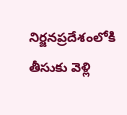నిర్జనప్రదేశంలోకి తీసుకు వెళ్లి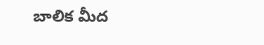బాలిక మీద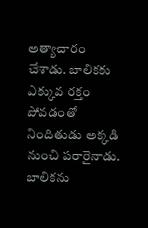అత్యాచారం చేశాడు. బాలికకు ఎక్కువ రక్తం పోవడంతో నిందితుడు అక్కడి నుంచి పరారైనాడు. బాలికను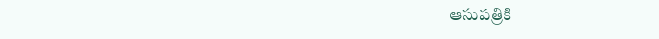ఆసుపత్రికి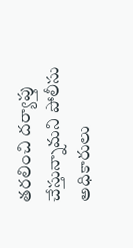తరలించి దర్యాప్తు చేస్తున్నామని పోలీసు అధికారులు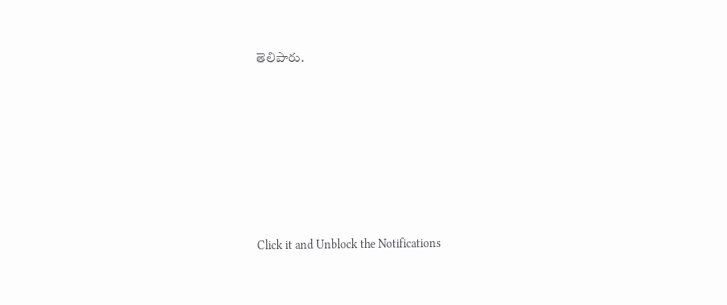తెలిపారు.












Click it and Unblock the Notifications